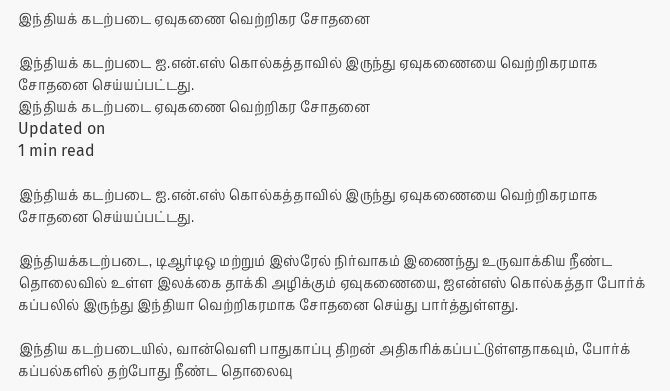இந்தியக் கடற்படை ஏவுகணை வெற்றிகர சோதனை

இந்தியக் கடற்படை ஐ.என்.எஸ் கொல்கத்தாவில் இருந்து ஏவுகணையை வெற்றிகரமாக சோதனை செய்யப்பட்டது.
இந்தியக் கடற்படை ஏவுகணை வெற்றிகர சோதனை
Updated on
1 min read

இந்தியக் கடற்படை ஐ.என்.எஸ் கொல்கத்தாவில் இருந்து ஏவுகணையை வெற்றிகரமாக சோதனை செய்யப்பட்டது.

இந்தியக்கடற்படை, டிஆர்டிஒ மற்றும் இஸ்ரேல் நிர்வாகம் இணைந்து உருவாக்கிய நீண்ட தொலைவில் உள்ள இலக்கை தாக்கி அழிக்கும் ஏவுகணையை, ஐஎன்எஸ் கொல்கத்தா போர்க் கப்பலில் இருந்து இந்தியா வெற்றிகரமாக சோதனை செய்து பார்த்துள்ளது.

இந்திய கடற்படையில், வான்வெளி பாதுகாப்பு திறன் அதிகரிக்கப்பட்டுள்ளதாகவும், போர்க் கப்பல்களில் தற்போது நீண்ட தொலைவு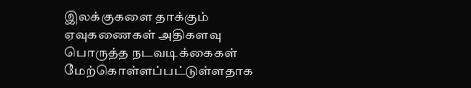இலக்குகளை தாக்கும் ஏவுகணைகள் அதிகளவு பொருத்த நடவடிக்கைகள் மேற்கொள்ளப்பட்டுள்ளதாக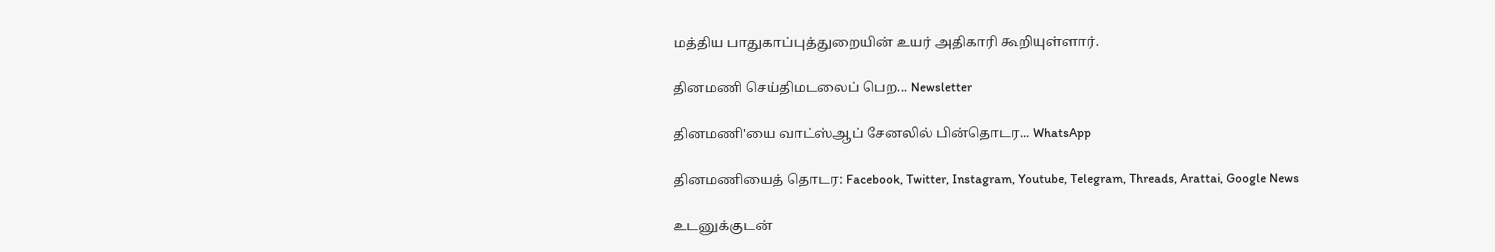மத்திய பாதுகாப்புத்துறையின் உயர் அதிகாரி கூறியுள்ளார்.

தினமணி செய்திமடலைப் பெற... Newsletter

தினமணி'யை வாட்ஸ்ஆப் சேனலில் பின்தொடர... WhatsApp

தினமணியைத் தொடர: Facebook, Twitter, Instagram, Youtube, Telegram, Threads, Arattai, Google News

உடனுக்குடன்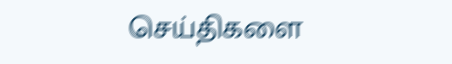செய்திகளை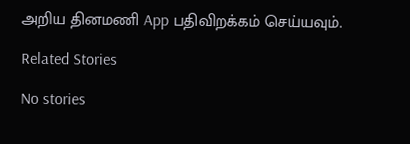அறிய தினமணி App பதிவிறக்கம் செய்யவும்.

Related Stories

No stories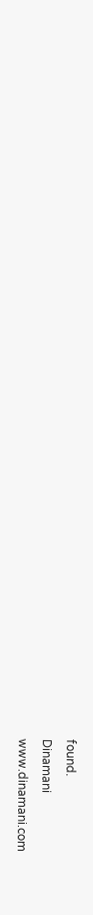found.
Dinamani
www.dinamani.com